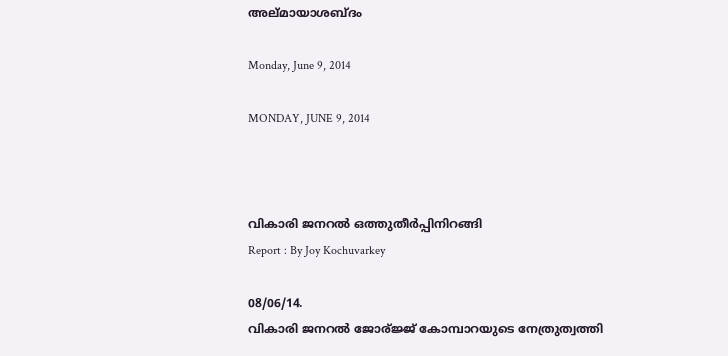അല്മായാശബ്ദം

Monday, June 9, 2014

MONDAY, JUNE 9, 2014



വികാരി ജനറല്‍ ഒത്തുതീര്‍പ്പിനിറങ്ങി
Report : By Joy Kochuvarkey

08/06/14.
വികാരി ജനറല്‍ ജോര്ജ്ജ് കോമ്പാറയുടെ നേത്രുത്വത്തി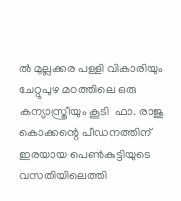ല്‍ മുല്ലക്കര പള്ളി വികാരിയും ചേറ്റുപുഴ മഠത്തിലെ ഒരു കന്യാസ്ത്രീയും കൂടി  ഫാ. രാജു കൊക്കന്റെ പീഡനത്തിന് ഇരയായ പെണ്‍കുട്ടിയുടെ വസതിയിലെത്തി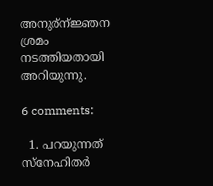അനുര്ന്ജ്ഞന ശ്രമം നടത്തിയതായി അറിയുന്നു.

6 comments:

  1. പറയുന്നത് സ്നേഹിതര്‍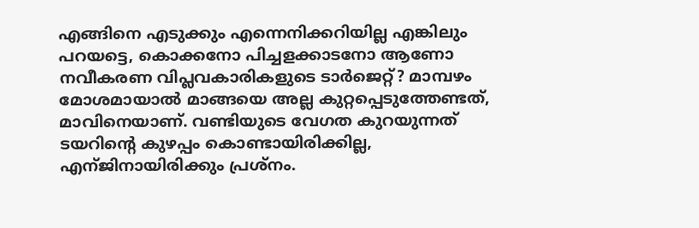എങ്ങിനെ എടുക്കും എന്നെനിക്കറിയില്ല എങ്കിലും പറയട്ടെ, കൊക്കനോ പിച്ചളക്കാടനോ ആണോ നവീകരണ വിപ്ലവകാരികളുടെ ടാര്‍ജെറ്റ്‌? മാമ്പഴം മോശമായാല്‍ മാങ്ങയെ അല്ല കുറ്റപ്പെടുത്തേണ്ടത്, മാവിനെയാണ്. വണ്ടിയുടെ വേഗത കുറയുന്നത് ടയറിന്റെ കുഴപ്പം കൊണ്ടായിരിക്കില്ല, എന്ജിനായിരിക്കും പ്രശ്നം.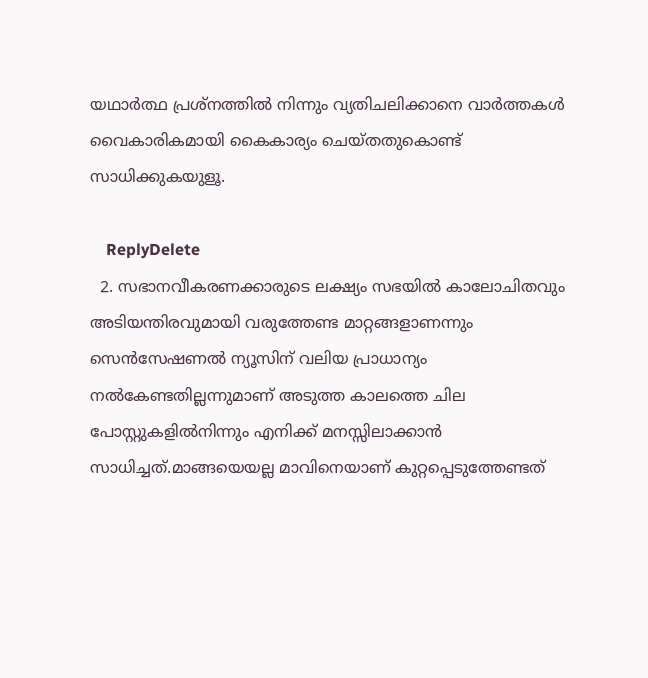യഥാര്‍ത്ഥ പ്രശ്നത്തില്‍ നിന്നും വ്യതിചലിക്കാനെ വാര്‍ത്തകള്‍ വൈകാരികമായി കൈകാര്യം ചെയ്തതുകൊണ്ട് സാധിക്കുകയുളൂ.

    ReplyDelete
  2. സഭാനവീകരണക്കാരുടെ ലക്ഷ്യം സഭയിൽ കാലോചിതവും അടിയന്തിരവുമായി വരുത്തേണ്ട മാറ്റങ്ങളാണന്നും സെൻസേഷണൽ ന്യൂസിന് വലിയ പ്രാധാന്യം നൽകേണ്ടതില്ലന്നുമാണ് അടുത്ത കാലത്തെ ചില പോസ്റ്റുകളിൽനിന്നും എനിക്ക് മനസ്സിലാക്കാൻ സാധിച്ചത്.മാങ്ങയെയല്ല മാവിനെയാണ് കുറ്റപ്പെടുത്തേണ്ടത്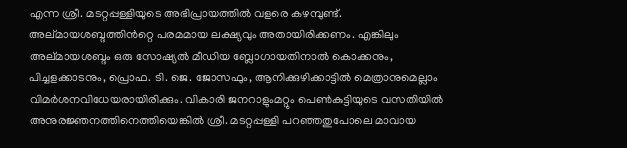എന്ന ശ്രീ. മടറ്റപ്പള്ളിയുടെ അഭിപ്രായത്തിൽ വളരെ കഴമ്പുണ്ട്. അല്മായശബ്ദത്തിൻറ്റെ പരമമായ ലക്ഷ്യവും അതായിരിക്കണം. എങ്കിലും അല്മായശബ്ദം ഒരു സോഷ്യൽ മീഡിയ ബ്ലോഗായതിനാൽ കൊക്കനും, പിച്ചളക്കാടനും, പ്രൊഫ. ടി. ജെ. ജോസഫും, ആനിക്കുഴിക്കാട്ടിൽ മെത്രാനുമെല്ലാം വിമർശനവിധേയരായിരിക്കും. വികാരി ജനറാളുംമറ്റും പെണ്‍കുട്ടിയുടെ വസതിയിൽ അനുരജ്ഞനത്തിനെത്തിയെങ്കിൽ ശ്രീ. മടറ്റപ്പള്ളി പറഞ്ഞതുപോലെ മാവായ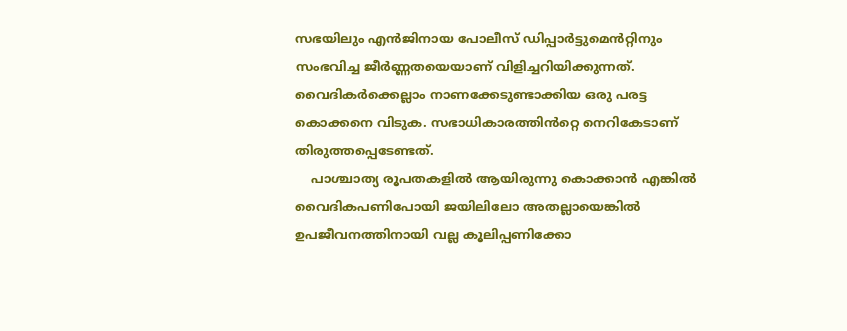സഭയിലും എൻജിനായ പോലീസ് ഡിപ്പാർട്ടുമെൻറ്റിനും സംഭവിച്ച ജീർണ്ണതയെയാണ് വിളിച്ചറിയിക്കുന്നത്. വൈദികർക്കെല്ലാം നാണക്കേടുണ്ടാക്കിയ ഒരു പരട്ട കൊക്കനെ വിടുക. സഭാധികാരത്തിൻറ്റെ നെറികേടാണ് തിരുത്തപ്പെടേണ്ടത്.
    പാശ്ചാത്യ രൂപതകളിൽ ആയിരുന്നു കൊക്കാൻ എങ്കിൽ വൈദികപണിപോയി ജയിലിലോ അതല്ലായെങ്കിൽ ഉപജീവനത്തിനായി വല്ല കൂലിപ്പണിക്കോ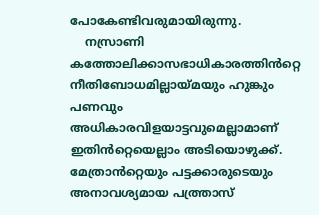പോകേണ്ടിവരുമായിരുന്നു.
    നസ്രാണി കത്തോലിക്കാസഭാധികാരത്തിൻറ്റെ നീതിബോധമില്ലായ്മയും ഹുങ്കും പണവും അധികാരവിളയാട്ടവുമെല്ലാമാണ് ഇതിൻറ്റെയെല്ലാം അടിയൊഴുക്ക്. മേത്രാൻറ്റെയും പട്ടക്കാരുടെയും അനാവശ്യമായ പത്ത്രാസ്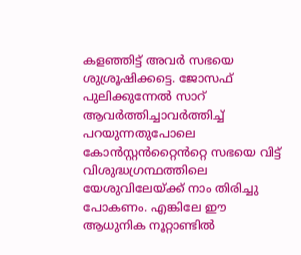കളഞ്ഞിട്ട് അവർ സഭയെ ശുശ്രൂഷിക്കട്ടെ. ജോസഫ് പുലിക്കുന്നേൽ സാറ് ആവർത്തിച്ചാവർത്തിച്ച് പറയുന്നതുപോലെ കോൻസ്റ്റൻറ്റൈൻറ്റെ സഭയെ വിട്ട് വിശുദ്ധഗ്രന്ഥത്തിലെ യേശുവിലേയ്ക്ക് നാം തിരിച്ചു പോകണം. എങ്കിലേ ഈ ആധുനിക നൂറ്റാണ്ടിൽ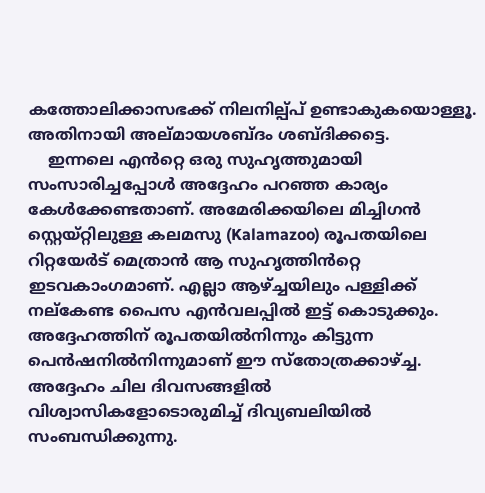കത്തോലിക്കാസഭക്ക് നിലനില്പ്പ് ഉണ്ടാകുകയൊള്ളൂ. അതിനായി അല്മായശബ്ദം ശബ്ദിക്കട്ടെ.
    ഇന്നലെ എൻറ്റെ ഒരു സുഹൃത്തുമായി സംസാരിച്ചപ്പോൾ അദ്ദേഹം പറഞ്ഞ കാര്യം കേൾക്കേണ്ടതാണ്. അമേരിക്കയിലെ മിച്ചിഗൻ സ്റ്റെയ്റ്റിലുള്ള കലമസു (Kalamazoo) രൂപതയിലെ റിറ്റയേർട്‌ മെത്രാൻ ആ സുഹൃത്തിൻറ്റെ ഇടവകാംഗമാണ്. എല്ലാ ആഴ്ച്ചയിലും പള്ളിക്ക് നല്കേണ്ട പൈസ എൻവലപ്പിൽ ഇട്ട് കൊടുക്കും. അദ്ദേഹത്തിന് രൂപതയിൽനിന്നും കിട്ടുന്ന പെൻഷനിൽനിന്നുമാണ് ഈ സ്തോത്രക്കാഴ്ച്ച. അദ്ദേഹം ചില ദിവസങ്ങളിൽ വിശ്വാസികളോടൊരുമിച്ച് ദിവ്യബലിയിൽ സംബന്ധിക്കുന്നു.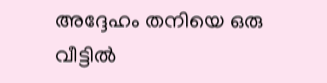അദ്ദേഹം തനിയെ ഒരു വീട്ടിൽ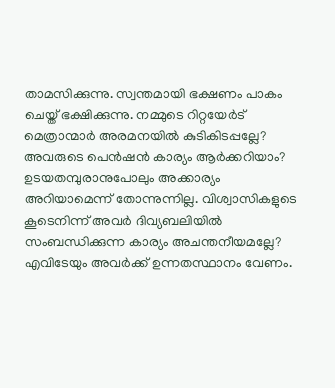താമസിക്കുന്നു. സ്വന്തമായി ഭക്ഷണം പാകം ചെയ്ത് ഭക്ഷിക്കുന്നു. നമ്മുടെ റിറ്റയേർട് മെത്രാന്മാർ അരമനയിൽ കുടികിടപ്പല്ലേ? അവരുടെ പെൻഷൻ കാര്യം ആർക്കറിയാം? ഉടയതമ്പുരാനുപോലും അക്കാര്യം അറിയാമെന്ന് തോന്നുന്നില്ല. വിശ്വാസികളുടെ കൂടെനിന്ന് അവർ ദിവ്യബലിയിൽ സംബന്ധിക്കുന്ന കാര്യം അചന്തനീയമല്ലേ? എവിടേയും അവർക്ക് ഉന്നതസ്ഥാനം വേണം.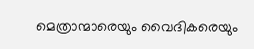മെത്രാന്മാരെയും വൈദികരെയും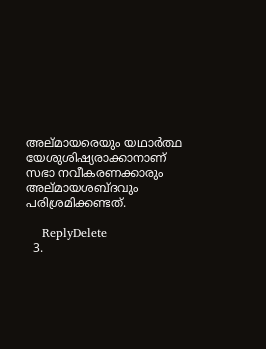അല്മായരെയും യഥാർത്ഥ യേശുശിഷ്യരാക്കാനാണ് സഭാ നവീകരണക്കാരും അല്മായശബ്ദവും പരിശ്രമിക്കണ്ടത്.

    ReplyDelete
  3.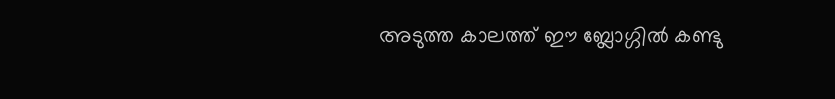അടുത്ത കാലത്ത് ഈ ബ്ലോഗ്ഗില്‍ കണ്ടു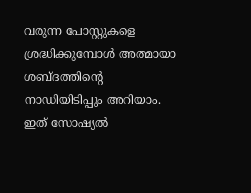വരുന്ന പോസ്റ്റുകളെ ശ്രദ്ധിക്കുമ്പോള്‍ അത്മായാ ശബ്ദത്തിന്‍റെ നാഡിയിടിപ്പും അറിയാം. ഇത് സോഷ്യല്‍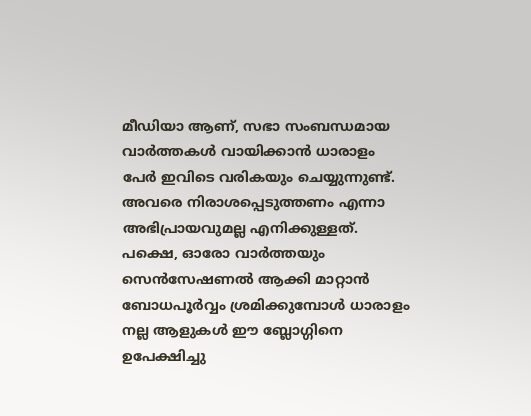മീഡിയാ ആണ്, സഭാ സംബന്ധമായ വാര്‍ത്തകള്‍ വായിക്കാന്‍ ധാരാളം പേര്‍ ഇവിടെ വരികയും ചെയ്യുന്നുണ്ട്. അവരെ നിരാശപ്പെടുത്തണം എന്നാ അഭിപ്രായവുമല്ല എനിക്കുള്ളത്. പക്ഷെ, ഓരോ വാര്‍ത്തയും സെന്‍സേഷണല്‍ ആക്കി മാറ്റാന്‍ ബോധപൂര്‍വ്വം ശ്രമിക്കുമ്പോള്‍ ധാരാളം നല്ല ആളുകള്‍ ഈ ബ്ലോഗ്ഗിനെ ഉപേക്ഷിച്ചു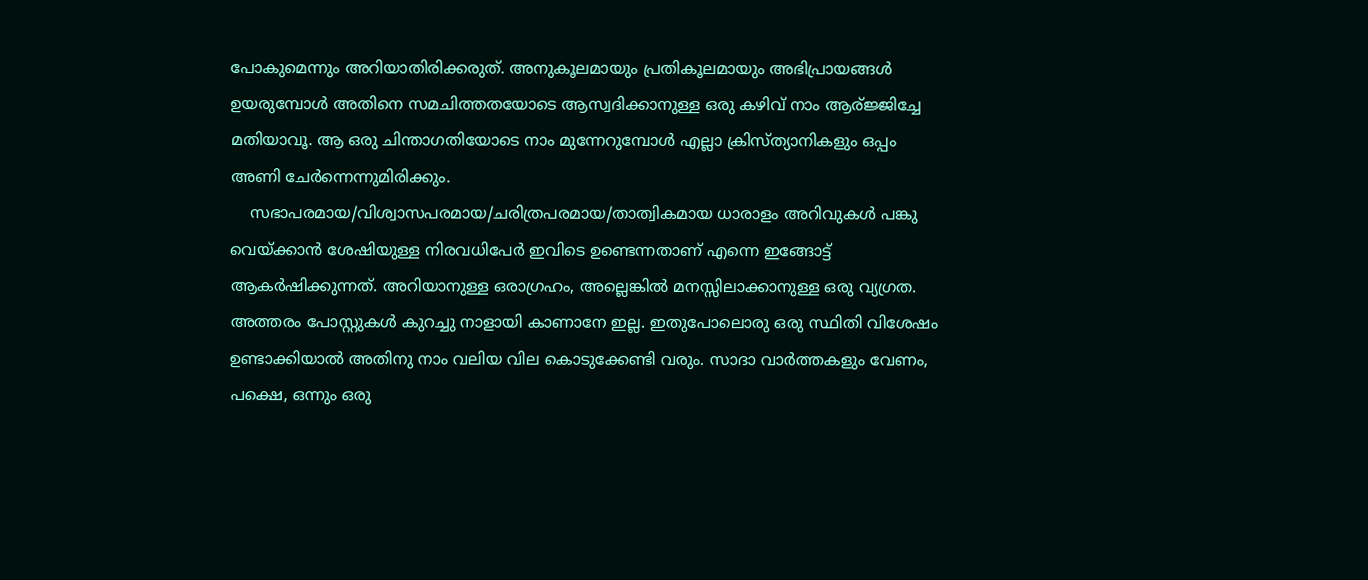പോകുമെന്നും അറിയാതിരിക്കരുത്. അനുകൂലമായും പ്രതികൂലമായും അഭിപ്രായങ്ങള്‍ ഉയരുമ്പോള്‍ അതിനെ സമചിത്തതയോടെ ആസ്വദിക്കാനുള്ള ഒരു കഴിവ് നാം ആര്ജ്ജിച്ചേ മതിയാവൂ. ആ ഒരു ചിന്താഗതിയോടെ നാം മുന്നേറുമ്പോള്‍ എല്ലാ ക്രിസ്ത്യാനികളും ഒപ്പം അണി ചേര്‍ന്നെന്നുമിരിക്കും.
    സഭാപരമായ/വിശ്വാസപരമായ/ചരിത്രപരമായ/താത്വികമായ ധാരാളം അറിവുകള്‍ പങ്കു വെയ്ക്കാന്‍ ശേഷിയുള്ള നിരവധിപേര്‍ ഇവിടെ ഉണ്ടെന്നതാണ് എന്നെ ഇങ്ങോട്ട് ആകര്‍ഷിക്കുന്നത്. അറിയാനുള്ള ഒരാഗ്രഹം, അല്ലെങ്കില്‍ മനസ്സിലാക്കാനുള്ള ഒരു വ്യഗ്രത. അത്തരം പോസ്റ്റുകള്‍ കുറച്ചു നാളായി കാണാനേ ഇല്ല. ഇതുപോലൊരു ഒരു സ്ഥിതി വിശേഷം ഉണ്ടാക്കിയാല്‍ അതിനു നാം വലിയ വില കൊടുക്കേണ്ടി വരും. സാദാ വാര്‍ത്തകളും വേണം, പക്ഷെ, ഒന്നും ഒരു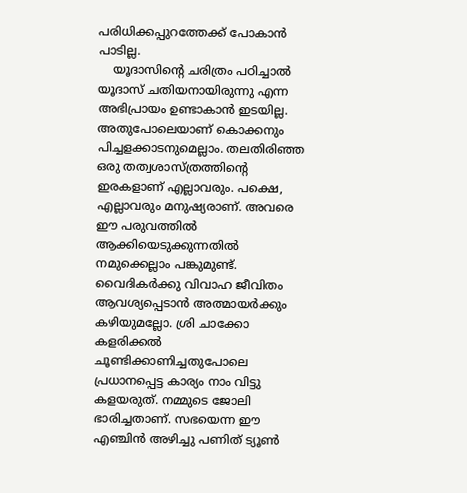പരിധിക്കപ്പുറത്തേക്ക് പോകാന്‍ പാടില്ല.
    യൂദാസിന്റെ ചരിത്രം പഠിച്ചാല്‍ യൂദാസ് ചതിയനായിരുന്നു എന്ന അഭിപ്രായം ഉണ്ടാകാന്‍ ഇടയില്ല. അതുപോലെയാണ് കൊക്കനും പിച്ചളക്കാടനുമെല്ലാം. തലതിരിഞ്ഞ ഒരു തത്വശാസ്ത്രത്തിന്റെ ഇരകളാണ് എല്ലാവരും. പക്ഷെ, എല്ലാവരും മനുഷ്യരാണ്. അവരെ ഈ പരുവത്തില്‍ ആക്കിയെടുക്കുന്നതില്‍ നമുക്കെല്ലാം പങ്കുമുണ്ട്. വൈദികര്‍ക്കു വിവാഹ ജീവിതം ആവശ്യപ്പെടാന്‍ അത്മായര്‍ക്കും കഴിയുമല്ലോ. ശ്രി ചാക്കോ കളരിക്കല്‍ ചൂണ്ടിക്കാണിച്ചതുപോലെ പ്രധാനപ്പെട്ട കാര്യം നാം വിട്ടു കളയരുത്. നമ്മുടെ ജോലി ഭാരിച്ചതാണ്. സഭയെന്ന ഈ എഞ്ചിന്‍ അഴിച്ചു പണിത് ട്യൂണ്‍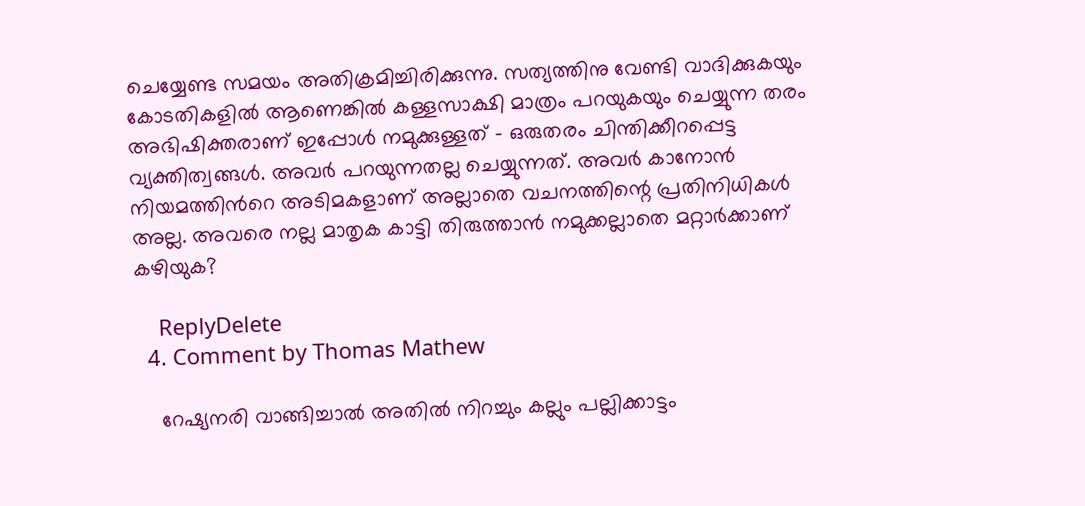ചെയ്യേണ്ട സമയം അതിക്രമിച്ചിരിക്കുന്നു. സത്യത്തിനു വേണ്ടി വാദിക്കുകയും കോടതികളില്‍ ആണെങ്കില്‍ കള്ളസാക്ഷി മാത്രം പറയുകയും ചെയ്യുന്ന തരം അഭിഷിക്തരാണ് ഇപ്പോള്‍ നമുക്കുള്ളത് - ഒരുതരം ചിന്തിക്കീറപ്പെട്ട വ്യക്തിത്വങ്ങള്‍. അവര്‍ പറയുന്നതല്ല ചെയ്യുന്നത്. അവര്‍ കാനോന്‍ നിയമത്തിന്‍റെ അടിമകളാണ് അല്ലാതെ വചനത്തിന്റെ പ്രതിനിധികള്‍ അല്ല. അവരെ നല്ല മാതൃക കാട്ടി തിരുത്താന്‍ നമുക്കല്ലാതെ മറ്റാര്‍ക്കാണ് കഴിയുക?

    ReplyDelete
  4. Comment by Thomas Mathew

    റേഷ്യനരി വാങ്ങിച്ചാല്‍ അതില്‍ നിറച്ചും കല്ലും പല്ലിക്കാട്ടം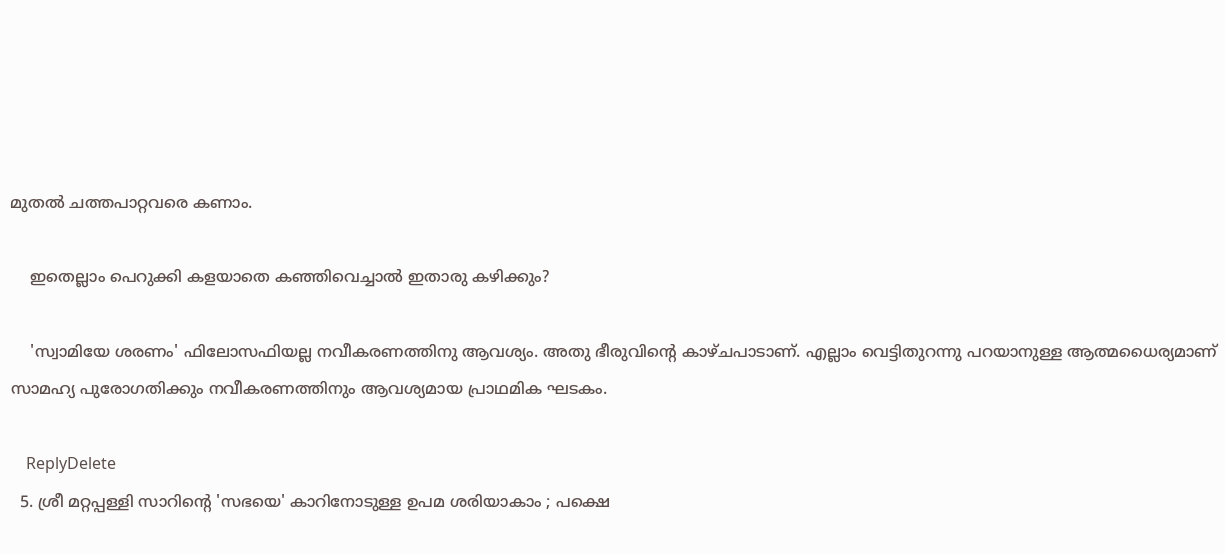മുതല്‍ ചത്തപാറ്റവരെ കണാം.

    ഇതെല്ലാം പെറുക്കി കളയാതെ കഞ്ഞിവെച്ചാല്‍ ഇതാരു കഴിക്കും?

    'സ്വാമിയേ ശരണം' ഫിലോസഫിയല്ല നവീകരണത്തിനു ആവശ്യം. അതു ഭീരുവിന്റെ കാഴ്ചപാടാണ്. എല്ലാം വെട്ടിതുറന്നു പറയാനുള്ള ആത്മധൈര്യമാണ് സാമഹ്യ പുരോഗതിക്കും നവീകരണത്തിനും ആവശ്യമായ പ്രാഥമിക ഘടകം.

    ReplyDelete
  5. ശ്രീ മറ്റപ്പള്ളി സാറിന്റെ 'സഭയെ' കാറിനോടുള്ള ഉപമ ശരിയാകാം ; പക്ഷെ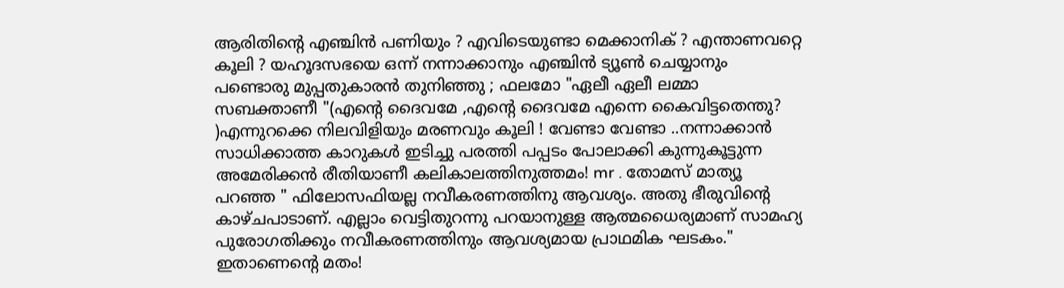ആരിതിന്റെ എഞ്ചിൻ പണിയും ? എവിടെയുണ്ടാ മെക്കാനിക് ? എന്താണവറ്റെ കൂലി ? യഹൂദസഭയെ ഒന്ന് നന്നാക്കാനും എഞ്ചിൻ ട്യൂണ്‍ ചെയ്യാനും പണ്ടൊരു മുപ്പതുകാരൻ തുനിഞ്ഞു ; ഫലമോ "ഏലീ ഏലീ ലമ്മാ സബക്താണീ "(എന്റെ ദൈവമേ ,എന്റെ ദൈവമേ എന്നെ കൈവിട്ടതെന്തു? )എന്നുറക്കെ നിലവിളിയും മരണവും കൂലി ! വേണ്ടാ വേണ്ടാ ..നന്നാക്കാൻ സാധിക്കാത്ത കാറുകൾ ഇടിച്ചു പരത്തി പപ്പടം പോലാക്കി കുന്നുകൂട്ടുന്ന അമേരിക്കൻ രീതിയാണീ കലികാലത്തിനുത്തമം! mr . തോമസ്‌ മാത്യൂ പറഞ്ഞ " ഫിലോസഫിയല്ല നവീകരണത്തിനു ആവശ്യം. അതു ഭീരുവിന്റെ കാഴ്ചപാടാണ്. എല്ലാം വെട്ടിതുറന്നു പറയാനുള്ള ആത്മധൈര്യമാണ് സാമഹ്യ പുരോഗതിക്കും നവീകരണത്തിനും ആവശ്യമായ പ്രാഥമിക ഘടകം." ഇതാണെന്റെ മതം!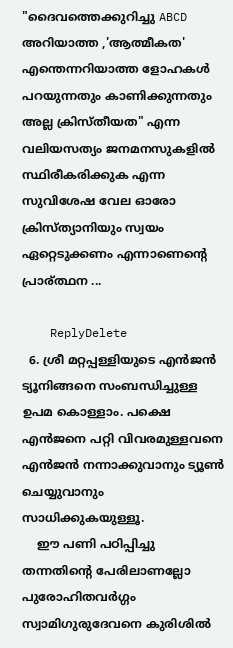"ദൈവത്തെക്കുറിച്ചു ABCD അറിയാത്ത ,'ആത്മീകത' എന്തെന്നറിയാത്ത ളോഹകൾ പറയുന്നതും കാണിക്കുന്നതും അല്ല ക്രിസ്തീയത" എന്ന വലിയസത്യം ജനമനസുകളിൽ സ്ഥിരീകരിക്കുക എന്ന സുവിശേഷ വേല ഓരോ ക്രിസ്ത്യാനിയും സ്വയം ഏറ്റെടുക്കണം എന്നാണെന്റെ പ്രാര്ത്ഥന ...

    ReplyDelete
  6. ശ്രീ മറ്റപ്പള്ളിയുടെ എൻ‍ജൻ‍ ട്യൂനിങ്ങനെ സംബന്ധിച്ചുള്ള ഉപമ കൊള്ളാം. പക്ഷെ എൻ‍ജനെ പറ്റി വിവരമുള്ളവനെ എൻ‍ജൻ‍ നന്നാക്കുവാനും ട്യൂണ്‍‍ ചെയ്യുവാനും സാധിക്കുകയുള്ളൂ.
    ഈ പണി പഠിപ്പിച്ചു തന്നതിന്റെ പേരിലാണല്ലോ പുരോഹിതവര്‍ഗ്ഗം സ്വാമിഗുരുദേവനെ കുരിശില്‍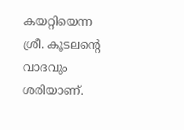കയറ്റിയെന്ന ശ്രീ. കൂടലന്റെ വാദവും ശരിയാണ്.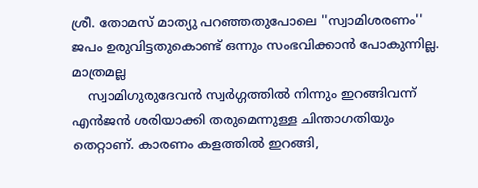ശ്രീ. തോമസ് മാത്യു പറഞ്ഞതുപോലെ ''സ്വാമിശരണം'' ജപം ഉരുവിട്ടതുകൊണ്ട് ഒന്നും സംഭവിക്കാൻ‍ പോകുന്നില്ല. മാത്രമല്ല
    സ്വാമിഗുരുദേവൻ സ്വര്‍ഗ്ഗത്തില്‍ നിന്നും ഇറങ്ങിവന്ന് എൻ‍ജൻ‍ ശരിയാക്കി തരുമെന്നുള്ള ചിന്താഗതിയും തെറ്റാണ്. കാരണം കളത്തില്‍ ഇറങ്ങി,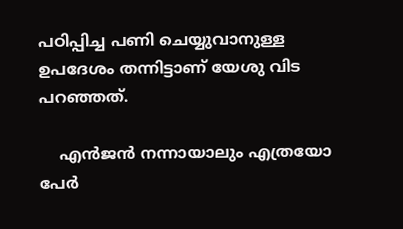പഠിപ്പിച്ച പണി ചെയ്യുവാനുള്ള ഉപദേശം തന്നിട്ടാണ് യേശു വിട പറഞ്ഞത്.

    എൻ‍ജൻ‍ നന്നായാലും എത്രയോ പേര്‍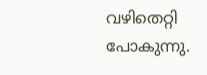വഴിതെറ്റി പോകുന്നു.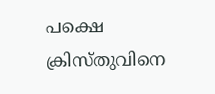പക്ഷെ ക്രിസ്തുവിനെ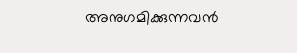അനുഗമിക്കുന്നവൻ‍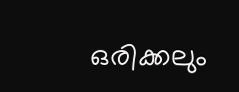ഒരിക്കലും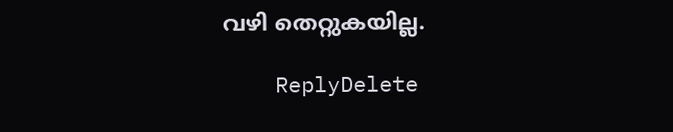വഴി തെറ്റുകയില്ല.

    ReplyDelete